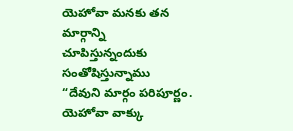యెహోవా మనకు తన మార్గాన్ని చూపిస్తున్నందుకు సంతోషిస్తున్నాము
“దేవుని మార్గం పరిపూర్ణం. యెహోవా వాక్కు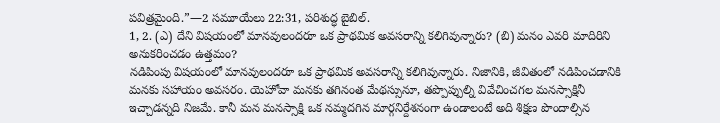పవిత్రమైంది.”—2 సమూయేలు 22:31, పరిశుద్ధ బైబిల్.
1, 2. (ఎ) దేని విషయంలో మానవులందరూ ఒక ప్రాథమిక అవసరాన్ని కలిగివున్నారు? (బి) మనం ఎవరి మాదిరిని అనుకరించడం ఉత్తమం?
నడిపింపు విషయంలో మానవులందరూ ఒక ప్రాథమిక అవసరాన్ని కలిగివున్నారు. నిజానికి, జీవితంలో నడిపించడానికి మనకు సహాయం అవసరం. యెహోవా మనకు తగినంత మేథస్సునూ, తప్పొప్పుల్ని వివేచించగల మనస్సాక్షినీ ఇచ్చాడన్నది నిజమే. కానీ మన మనస్సాక్షి ఒక నమ్మదగిన మార్గనిర్దేశనంగా ఉండాలంటే అది శిక్షణ పొందాల్సిన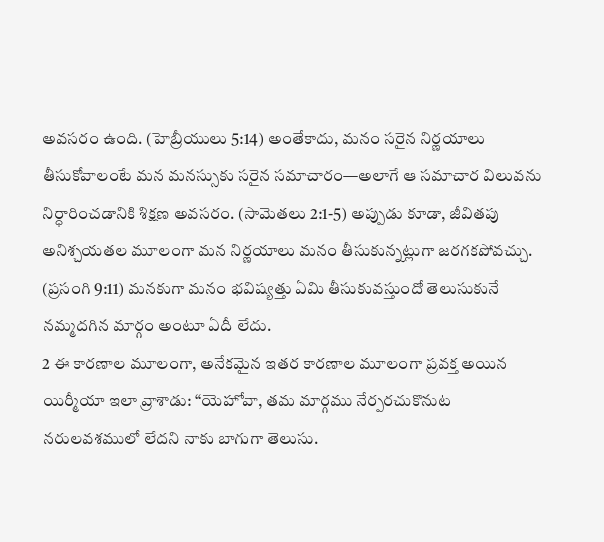అవసరం ఉంది. (హెబ్రీయులు 5:14) అంతేకాదు, మనం సరైన నిర్ణయాలు తీసుకోవాలంటే మన మనస్సుకు సరైన సమాచారం—అలాగే ఆ సమాచార విలువను నిర్ధారించడానికి శిక్షణ అవసరం. (సామెతలు 2:1-5) అప్పుడు కూడా, జీవితపు అనిశ్చయతల మూలంగా మన నిర్ణయాలు మనం తీసుకున్నట్లుగా జరగకపోవచ్చు. (ప్రసంగి 9:11) మనకుగా మనం భవిష్యత్తు ఏమి తీసుకువస్తుందో తెలుసుకునే నమ్మదగిన మార్గం అంటూ ఏదీ లేదు.
2 ఈ కారణాల మూలంగా, అనేకమైన ఇతర కారణాల మూలంగా ప్రవక్త అయిన యిర్మీయా ఇలా వ్రాశాడు: “యెహోవా, తమ మార్గము నేర్పరచుకొనుట నరులవశములో లేదని నాకు బాగుగా తెలుసు.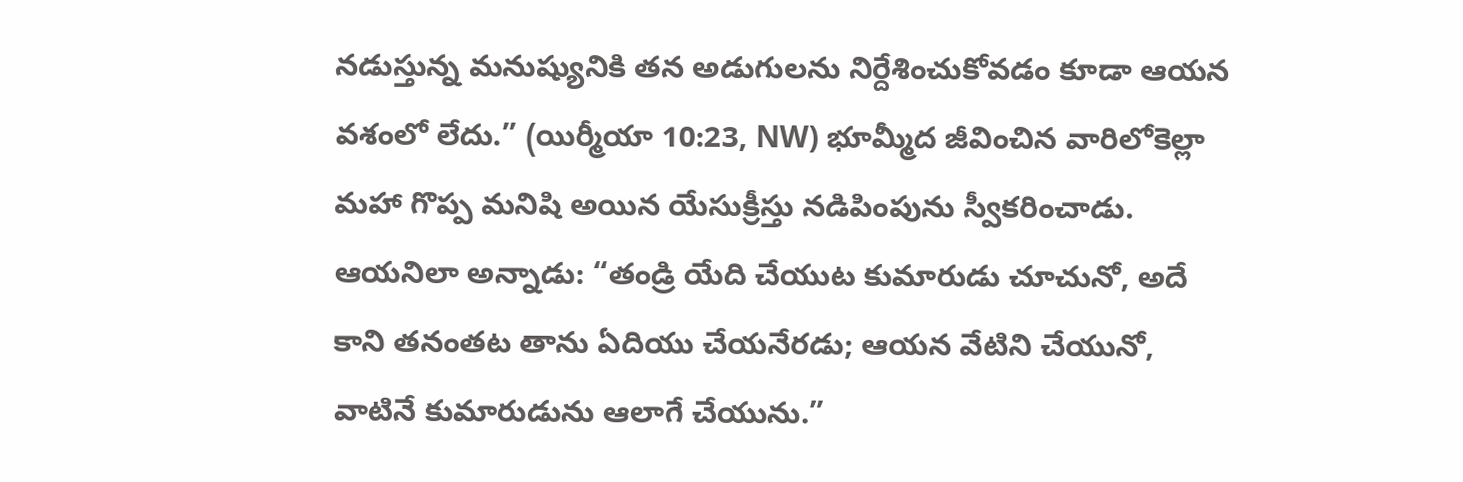నడుస్తున్న మనుష్యునికి తన అడుగులను నిర్దేశించుకోవడం కూడా ఆయన వశంలో లేదు.” (యిర్మీయా 10:23, NW) భూమ్మీద జీవించిన వారిలోకెల్లా మహా గొప్ప మనిషి అయిన యేసుక్రీస్తు నడిపింపును స్వీకరించాడు. ఆయనిలా అన్నాడు: “తండ్రి యేది చేయుట కుమారుడు చూచునో, అదే కాని తనంతట తాను ఏదియు చేయనేరడు; ఆయన వేటిని చేయునో, వాటినే కుమారుడును ఆలాగే చేయును.”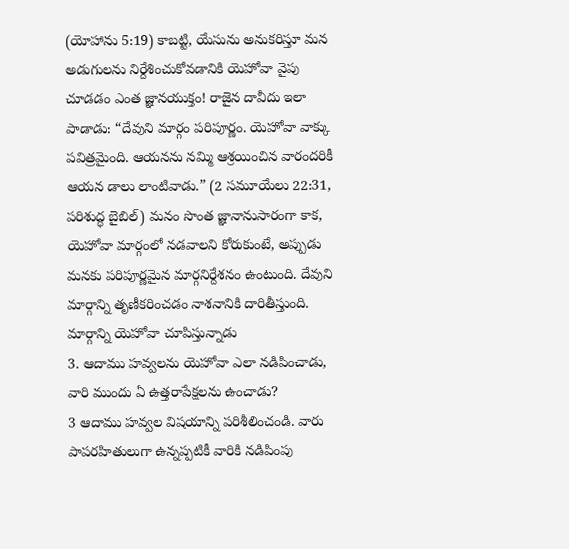(యోహాను 5:19) కాబట్టి, యేసును అనుకరిస్తూ మన అడుగులను నిర్దేశించుకోవడానికి యెహోవా వైపు చూడడం ఎంత జ్ఞానయుక్తం! రాజైన దావీదు ఇలా పాడాడు: “దేవుని మార్గం పరిపూర్ణం. యెహోవా వాక్కు పవిత్రమైంది. ఆయనను నమ్మి ఆశ్రయించిన వారందరికీ ఆయన డాలు లాంటివాడు.” (2 సమూయేలు 22:31, పరిశుద్ధ బైబిల్) మనం సొంత జ్ఞానానుసారంగా కాక, యెహోవా మార్గంలో నడవాలని కోరుకుంటే, అప్పుడు మనకు పరిపూర్ణమైన మార్గనిర్దేశనం ఉంటుంది. దేవుని మార్గాన్ని తృణీకరించడం నాశనానికి దారితీస్తుంది.
మార్గాన్ని యెహోవా చూపిస్తున్నాడు
3. ఆదాము హవ్వలను యెహోవా ఎలా నడిపించాడు, వారి ముందు ఏ ఉత్తరాపేక్షలను ఉంచాడు?
3 ఆదాము హవ్వల విషయాన్ని పరిశీలించండి. వారు పాపరహితులుగా ఉన్నప్పటికీ వారికి నడిపింపు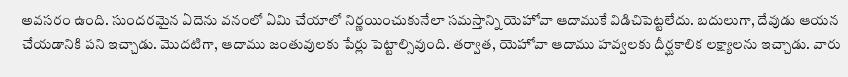అవసరం ఉంది. సుందరమైన ఏదెను వనంలో ఏమి చేయాలో నిర్ణయించుకునేలా సమస్తాన్ని యెహోవా ఆదాముకే విడిచిపెట్టలేదు. బదులుగా, దేవుడు ఆయన చేయడానికి పని ఇచ్చాడు. మొదటిగా, ఆదాము జంతువులకు పేర్లు పెట్టాల్సివుంది. తర్వాత, యెహోవా ఆదాము హవ్వలకు దీర్ఘకాలిక లక్ష్యాలను ఇచ్చాడు. వారు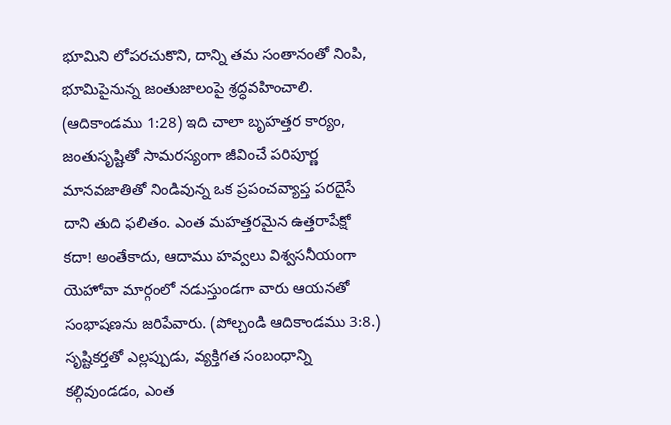భూమిని లోపరచుకొని, దాన్ని తమ సంతానంతో నింపి, భూమిపైనున్న జంతుజాలంపై శ్రద్ధవహించాలి. (ఆదికాండము 1:28) ఇది చాలా బృహత్తర కార్యం, జంతుసృష్టితో సామరస్యంగా జీవించే పరిపూర్ణ మానవజాతితో నిండివున్న ఒక ప్రపంచవ్యాప్త పరదైసే దాని తుది ఫలితం. ఎంత మహత్తరమైన ఉత్తరాపేక్షో కదా! అంతేకాదు, ఆదాము హవ్వలు విశ్వసనీయంగా యెహోవా మార్గంలో నడుస్తుండగా వారు ఆయనతో సంభాషణను జరిపేవారు. (పోల్చండి ఆదికాండము 3:8.) సృష్టికర్తతో ఎల్లప్పుడు, వ్యక్తిగత సంబంధాన్ని కల్గివుండడం, ఎంత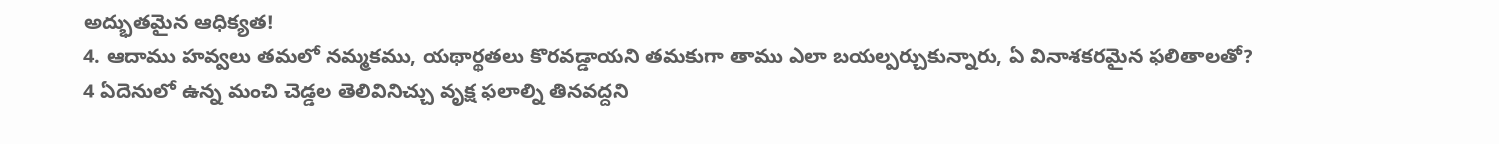అద్భుతమైన ఆధిక్యత!
4. ఆదాము హవ్వలు తమలో నమ్మకము, యథార్థతలు కొరవడ్డాయని తమకుగా తాము ఎలా బయల్పర్చుకున్నారు, ఏ వినాశకరమైన ఫలితాలతో?
4 ఏదెనులో ఉన్న మంచి చెడ్డల తెలివినిచ్చు వృక్ష ఫలాల్ని తినవద్దని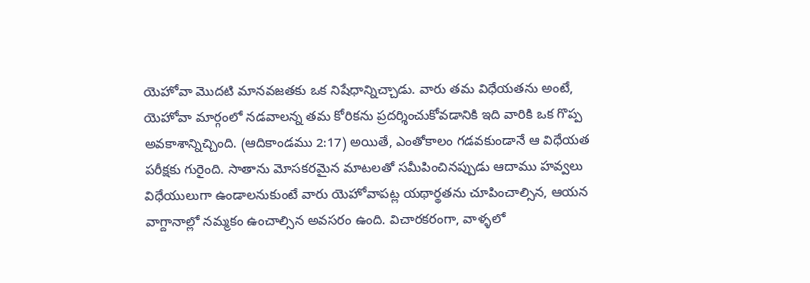యెహోవా మొదటి మానవజతకు ఒక నిషేధాన్నిచ్చాడు. వారు తమ విధేయతను అంటే, యెహోవా మార్గంలో నడవాలన్న తమ కోరికను ప్రదర్శించుకోవడానికి ఇది వారికి ఒక గొప్ప అవకాశాన్నిచ్చింది. (ఆదికాండము 2:17) అయితే, ఎంతోకాలం గడవకుండానే ఆ విధేయత పరీక్షకు గురైంది. సాతాను మోసకరమైన మాటలతో సమీపించినప్పుడు ఆదాము హవ్వలు విధేయులుగా ఉండాలనుకుంటే వారు యెహోవాపట్ల యథార్థతను చూపించాల్సిన, ఆయన వాగ్దానాల్లో నమ్మకం ఉంచాల్సిన అవసరం ఉంది. విచారకరంగా, వాళ్ళలో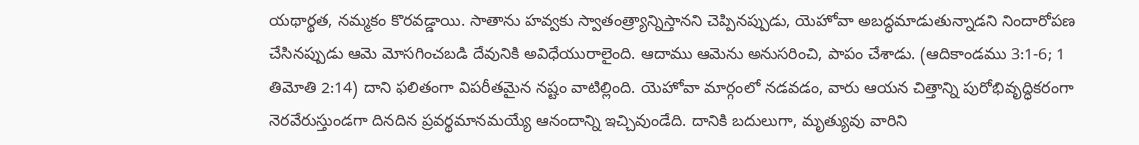యథార్థత, నమ్మకం కొరవడ్డాయి. సాతాను హవ్వకు స్వాతంత్ర్యాన్నిస్తానని చెప్పినప్పుడు, యెహోవా అబద్ధమాడుతున్నాడని నిందారోపణ చేసినప్పుడు ఆమె మోసగించబడి దేవునికి అవిధేయురాలైంది. ఆదాము ఆమెను అనుసరించి, పాపం చేశాడు. (ఆదికాండము 3:1-6; 1 తిమోతి 2:14) దాని ఫలితంగా విపరీతమైన నష్టం వాటిల్లింది. యెహోవా మార్గంలో నడవడం, వారు ఆయన చిత్తాన్ని పురోభివృద్ధికరంగా నెరవేరుస్తుండగా దినదిన ప్రవర్థమానమయ్యే ఆనందాన్ని ఇచ్చివుండేది. దానికి బదులుగా, మృత్యువు వారిని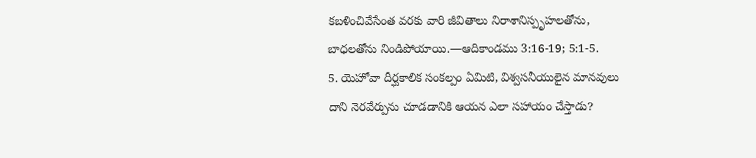కబళించివేసేంత వరకు వారి జీవితాలు నిరాశానిస్పృహలతోను, బాధలతోను నిండిపోయాయి.—ఆదికాండము 3:16-19; 5:1-5.
5. యెహోవా దీర్ఘకాలిక సంకల్పం ఏమిటి, విశ్వసనీయులైన మానవులు దాని నెరవేర్పును చూడడానికి ఆయన ఎలా సహాయం చేస్తాడు?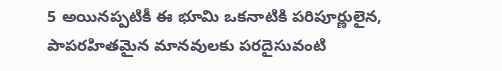5 అయినప్పటికీ ఈ భూమి ఒకనాటికి పరిపూర్ణులైన, పాపరహితమైన మానవులకు పరదైసువంటి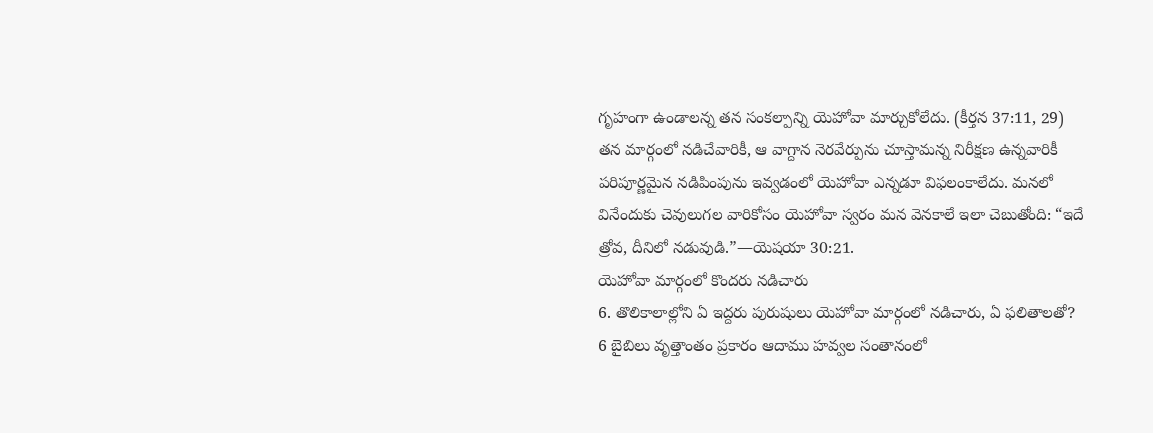గృహంగా ఉండాలన్న తన సంకల్పాన్ని యెహోవా మార్చుకోలేదు. (కీర్తన 37:11, 29) తన మార్గంలో నడిచేవారికీ, ఆ వాగ్దాన నెరవేర్పును చూస్తామన్న నిరీక్షణ ఉన్నవారికీ పరిపూర్ణమైన నడిపింపును ఇవ్వడంలో యెహోవా ఎన్నడూ విఫలంకాలేదు. మనలో వినేందుకు చెవులుగల వారికోసం యెహోవా స్వరం మన వెనకాలే ఇలా చెబుతోంది: “ఇదే త్రోవ, దీనిలో నడువుడి.”—యెషయా 30:21.
యెహోవా మార్గంలో కొందరు నడిచారు
6. తొలికాలాల్లోని ఏ ఇద్దరు పురుషులు యెహోవా మార్గంలో నడిచారు, ఏ ఫలితాలతో?
6 బైబిలు వృత్తాంతం ప్రకారం ఆదాము హవ్వల సంతానంలో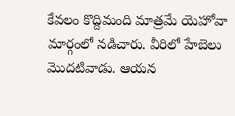కేవలం కొద్దిమంది మాత్రమే యెహోవా మార్గంలో నడిచారు. వీరిలో హేబెలు మొదటివాడు. ఆయన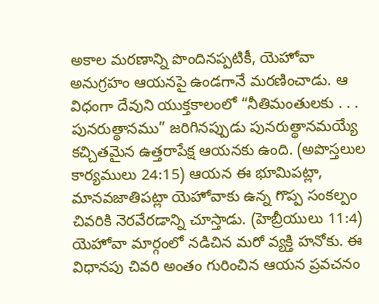అకాల మరణాన్ని పొందినప్పటికీ, యెహోవా అనుగ్రహం ఆయనపై ఉండగానే మరణించాడు. ఆ విధంగా దేవుని యుక్తకాలంలో “నీతిమంతులకు . . . పునరుత్థానము” జరిగినప్పుడు పునరుత్థానమయ్యే కచ్చితమైన ఉత్తరాపేక్ష ఆయనకు ఉంది. (అపొస్తలుల కార్యములు 24:15) ఆయన ఈ భూమిపట్లా, మానవజాతిపట్లా యెహోవాకు ఉన్న గొప్ప సంకల్పం చివరికి నెరవేరడాన్ని చూస్తాడు. (హెబ్రీయులు 11:4) యెహోవా మార్గంలో నడిచిన మరో వ్యక్తి హనోకు. ఈ విధానపు చివరి అంతం గురించిన ఆయన ప్రవచనం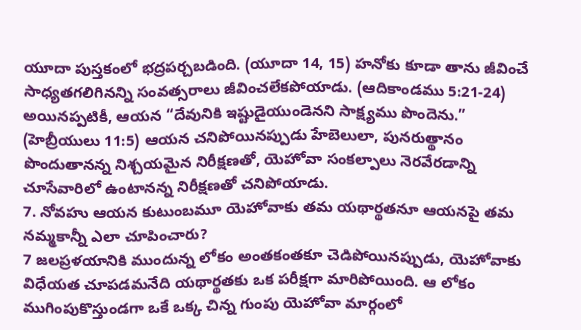యూదా పుస్తకంలో భద్రపర్చబడింది. (యూదా 14, 15) హనోకు కూడా తాను జీవించే సాధ్యతగలిగినన్ని సంవత్సరాలు జీవించలేకపోయాడు. (ఆదికాండము 5:21-24) అయినప్పటికీ, ఆయన “దేవునికి ఇష్టుడైయుండెనని సాక్ష్యము పొందెను.” (హెబ్రీయులు 11:5) ఆయన చనిపోయినప్పుడు హేబెలులా, పునరుత్థానం పొందుతానన్న నిశ్చయమైన నిరీక్షణతో, యెహోవా సంకల్పాలు నెరవేరడాన్ని చూసేవారిలో ఉంటానన్న నిరీక్షణతో చనిపోయాడు.
7. నోవహు ఆయన కుటుంబమూ యెహోవాకు తమ యథార్థతనూ ఆయనపై తమ నమ్మకాన్నీ ఎలా చూపించారు?
7 జలప్రళయానికి ముందున్న లోకం అంతకంతకూ చెడిపోయినప్పుడు, యెహోవాకు విధేయత చూపడమనేది యథార్థతకు ఒక పరీక్షగా మారిపోయింది. ఆ లోకం ముగింపుకొస్తుండగా ఒకే ఒక్క చిన్న గుంపు యెహోవా మార్గంలో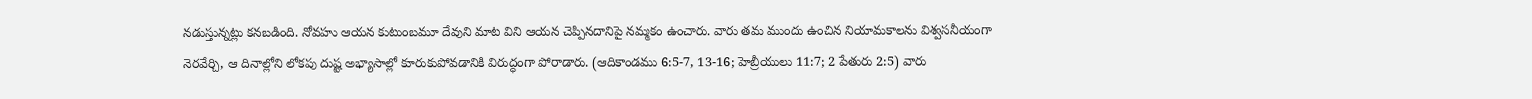నడుస్తున్నట్లు కనబడింది. నోవహు ఆయన కుటుంబమూ దేవుని మాట విని ఆయన చెప్పినదానిపై నమ్మకం ఉంచారు. వారు తమ ముందు ఉంచిన నియామకాలను విశ్వసనీయంగా నెరవేర్చి, ఆ దినాల్లోని లోకపు దుష్ట అభ్యాసాల్లో కూరుకుపోవడానికి విరుద్ధంగా పోరాడారు. (ఆదికాండము 6:5-7, 13-16; హెబ్రీయులు 11:7; 2 పేతురు 2:5) వారు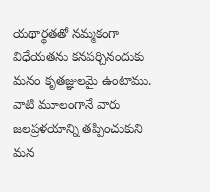యథార్థతతో నమ్మకంగా విధేయతను కనపర్చినందుకు మనం కృతజ్ఞులమై ఉంటాము. వాటి మూలంగానే వారు జలప్రళయాన్ని తప్పించుకుని మన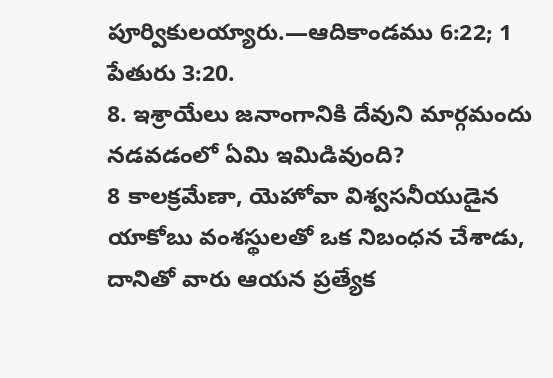పూర్వికులయ్యారు.—ఆదికాండము 6:22; 1 పేతురు 3:20.
8. ఇశ్రాయేలు జనాంగానికి దేవుని మార్గమందు నడవడంలో ఏమి ఇమిడివుంది?
8 కాలక్రమేణా, యెహోవా విశ్వసనీయుడైన యాకోబు వంశస్థులతో ఒక నిబంధన చేశాడు, దానితో వారు ఆయన ప్రత్యేక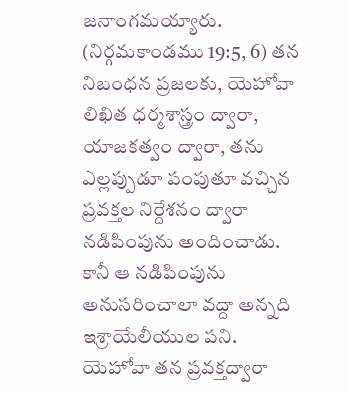జనాంగమయ్యారు. (నిర్గమకాండము 19:5, 6) తన నిబంధన ప్రజలకు, యెహోవా లిఖిత ధర్మశాస్త్రం ద్వారా, యాజకత్వం ద్వారా, తను ఎల్లప్పుడూ పంపుతూ వచ్చిన ప్రవక్తల నిర్దేశనం ద్వారా నడిపింపును అందించాడు. కానీ ఆ నడిపింపును అనుసరించాలా వద్దా అన్నది ఇశ్రాయేలీయుల పని. యెహోవా తన ప్రవక్తద్వారా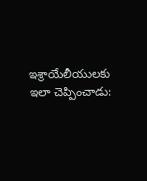ఇశ్రాయేలీయులకు ఇలా చెప్పించాడు: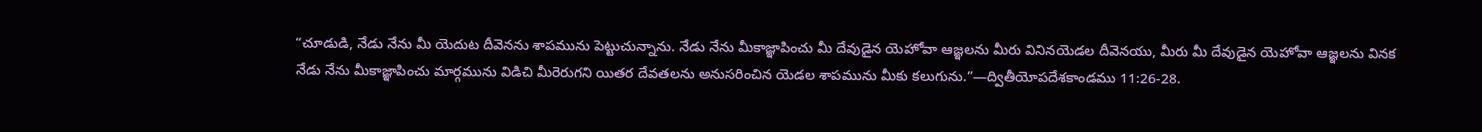“చూడుడి, నేడు నేను మీ యెదుట దీవెనను శాపమును పెట్టుచున్నాను. నేడు నేను మీకాజ్ఞాపించు మీ దేవుడైన యెహోవా ఆజ్ఞలను మీరు వినినయెడల దీవెనయు, మీరు మీ దేవుడైన యెహోవా ఆజ్ఞలను వినక నేడు నేను మీకాజ్ఞాపించు మార్గమును విడిచి మీరెరుగని యితర దేవతలను అనుసరించిన యెడల శాపమును మీకు కలుగును.”—ద్వితీయోపదేశకాండము 11:26-28.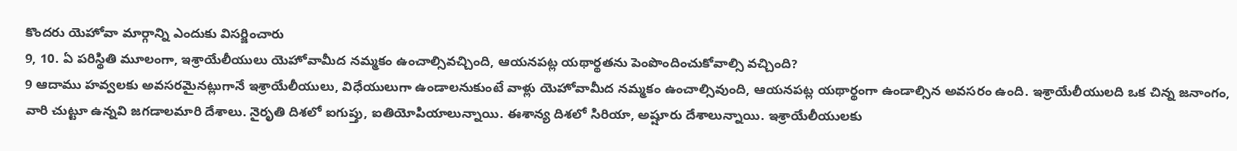కొందరు యెహోవా మార్గాన్ని ఎందుకు విసర్జించారు
9, 10. ఏ పరిస్థితి మూలంగా, ఇశ్రాయేలీయులు యెహోవామీద నమ్మకం ఉంచాల్సివచ్చింది, ఆయనపట్ల యథార్థతను పెంపొందించుకోవాల్సి వచ్చింది?
9 ఆదాము హవ్వలకు అవసరమైనట్లుగానే ఇశ్రాయేలీయులు, విధేయులుగా ఉండాలనుకుంటే వాళ్లు యెహోవామీద నమ్మకం ఉంచాల్సివుంది, ఆయనపట్ల యథార్థంగా ఉండాల్సిన అవసరం ఉంది. ఇశ్రాయేలీయులది ఒక చిన్న జనాంగం, వారి చుట్టూ ఉన్నవి జగడాలమారి దేశాలు. నైరృతి దిశలో ఐగుప్తు, ఐతియోపియాలున్నాయి. ఈశాన్య దిశలో సిరియా, అష్షూరు దేశాలున్నాయి. ఇశ్రాయేలీయులకు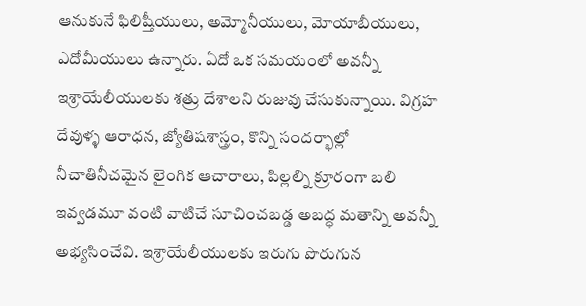ఆనుకునే ఫిలిష్తీయులు, అమ్మోనీయులు, మోయాబీయులు, ఎదోమీయులు ఉన్నారు. ఏదో ఒక సమయంలో అవన్నీ ఇశ్రాయేలీయులకు శత్రు దేశాలని రుజువు చేసుకున్నాయి. విగ్రహ దేవుళ్ళ ఆరాధన, జ్యోతిషశాస్త్రం, కొన్ని సందర్భాల్లో నీచాతినీచమైన లైంగిక ఆచారాలు, పిల్లల్ని క్రూరంగా బలి ఇవ్వడమూ వంటి వాటిచే సూచించబడ్డ అబద్ధ మతాన్ని అవన్నీ అభ్యసించేవి. ఇశ్రాయేలీయులకు ఇరుగు పొరుగున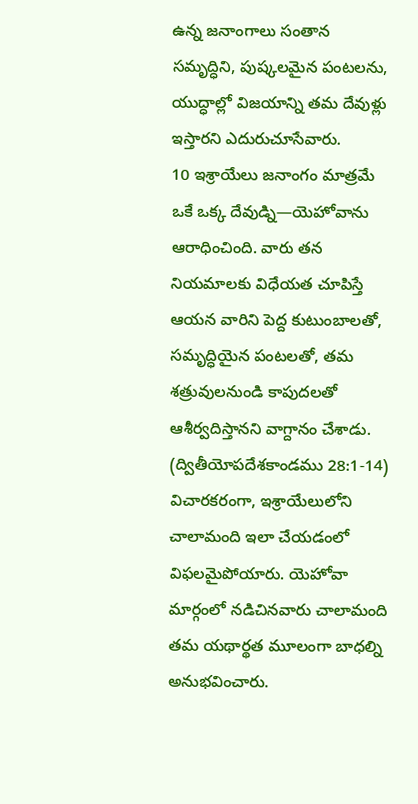ఉన్న జనాంగాలు సంతాన సమృద్ధిని, పుష్కలమైన పంటలను, యుద్ధాల్లో విజయాన్ని తమ దేవుళ్లు ఇస్తారని ఎదురుచూసేవారు.
10 ఇశ్రాయేలు జనాంగం మాత్రమే ఒకే ఒక్క దేవుడ్ని—యెహోవాను ఆరాధించింది. వారు తన నియమాలకు విధేయత చూపిస్తే ఆయన వారిని పెద్ద కుటుంబాలతో, సమృద్ధియైన పంటలతో, తమ శత్రువులనుండి కాపుదలతో ఆశీర్వదిస్తానని వాగ్దానం చేశాడు. (ద్వితీయోపదేశకాండము 28:1-14) విచారకరంగా, ఇశ్రాయేలులోని చాలామంది ఇలా చేయడంలో విఫలమైపోయారు. యెహోవా మార్గంలో నడిచినవారు చాలామంది తమ యథార్థత మూలంగా బాధల్ని అనుభవించారు.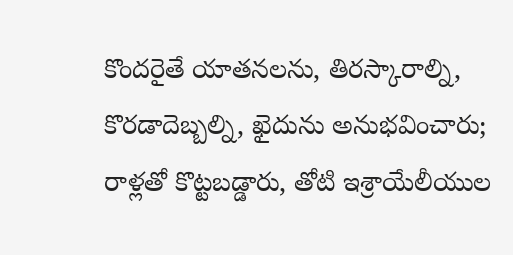కొందరైతే యాతనలను, తిరస్కారాల్ని, కొరడాదెబ్బల్ని, ఖైదును అనుభవించారు; రాళ్లతో కొట్టబడ్డారు, తోటి ఇశ్రాయేలీయుల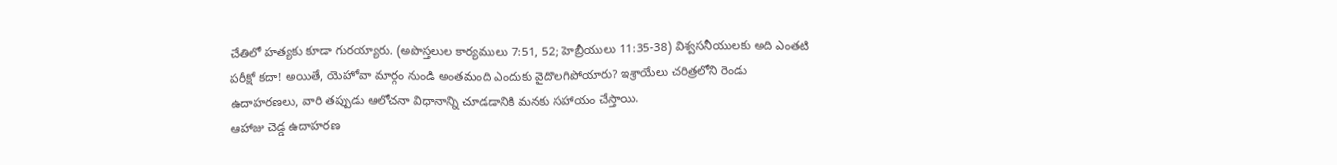చేతిలో హత్యకు కూడా గురయ్యారు. (అపొస్తలుల కార్యములు 7:51, 52; హెబ్రీయులు 11:35-38) విశ్వసనీయులకు అది ఎంతటి పరీక్షో కదా! అయితే, యెహోవా మార్గం నుండి అంతమంది ఎందుకు వైదొలగిపోయారు? ఇశ్రాయేలు చరిత్రలోని రెండు ఉదాహరణలు, వారి తప్పుడు ఆలోచనా విధానాన్ని చూడడానికి మనకు సహాయం చేస్తాయి.
ఆహాజు చెడ్డ ఉదాహరణ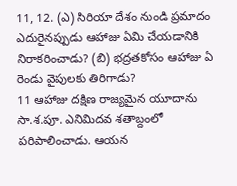11, 12. (ఎ) సిరియా దేశం నుండి ప్రమాదం ఎదురైనప్పుడు ఆహాజు ఏమి చేయడానికి నిరాకరించాడు? (బి) భద్రతకోసం ఆహాజు ఏ రెండు వైపులకు తిరిగాడు?
11 ఆహాజు దక్షిణ రాజ్యమైన యూదాను సా.శ.పూ. ఎనిమిదవ శతాబ్దంలో పరిపాలించాడు. ఆయన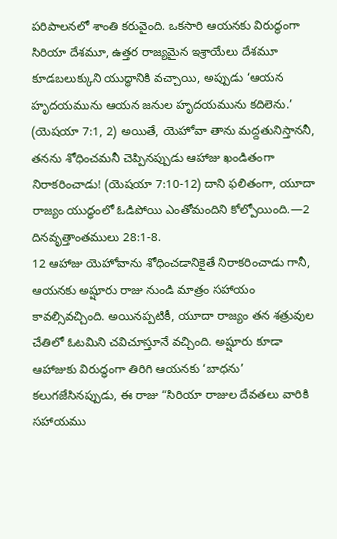పరిపాలనలో శాంతి కరువైంది. ఒకసారి ఆయనకు విరుద్ధంగా సిరియా దేశమూ, ఉత్తర రాజ్యమైన ఇశ్రాయేలు దేశమూ కూడబలుక్కుని యుద్ధానికి వచ్చాయి, అప్పుడు ‘ఆయన హృదయమును ఆయన జనుల హృదయమును కదిలెను.’ (యెషయా 7:1, 2) అయితే, యెహోవా తాను మద్దతునిస్తాననీ, తనను శోధించమనీ చెప్పినప్పుడు ఆహాజు ఖండితంగా నిరాకరించాడు! (యెషయా 7:10-12) దాని ఫలితంగా, యూదా రాజ్యం యుద్ధంలో ఓడిపోయి ఎంతోమందిని కోల్పోయింది.—2 దినవృత్తాంతములు 28:1-8.
12 ఆహాజు యెహోవాను శోధించడానికైతే నిరాకరించాడు గానీ, ఆయనకు అష్షూరు రాజు నుండి మాత్రం సహాయం కావల్సివచ్చింది. అయినప్పటికీ, యూదా రాజ్యం తన శత్రువుల చేతిలో ఓటమిని చవిచూస్తూనే వచ్చింది. అష్షూరు కూడా ఆహాజుకు విరుద్ధంగా తిరిగి ఆయనకు ‘బాధను’ కలుగజేసినప్పుడు, ఈ రాజు “సిరియా రాజుల దేవతలు వారికి సహాయము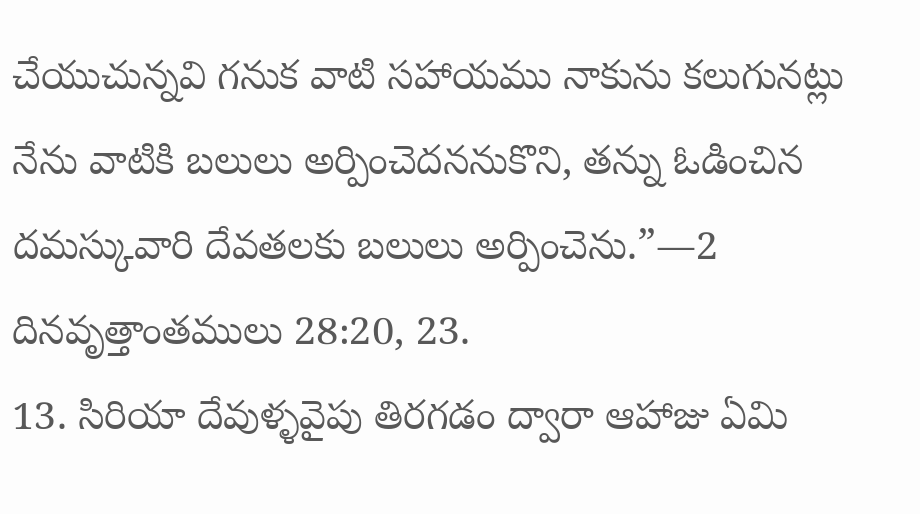చేయుచున్నవి గనుక వాటి సహాయము నాకును కలుగునట్లు నేను వాటికి బలులు అర్పించెదననుకొని, తన్ను ఓడించిన దమస్కువారి దేవతలకు బలులు అర్పించెను.”—2 దినవృత్తాంతములు 28:20, 23.
13. సిరియా దేవుళ్ళవైపు తిరగడం ద్వారా ఆహాజు ఏమి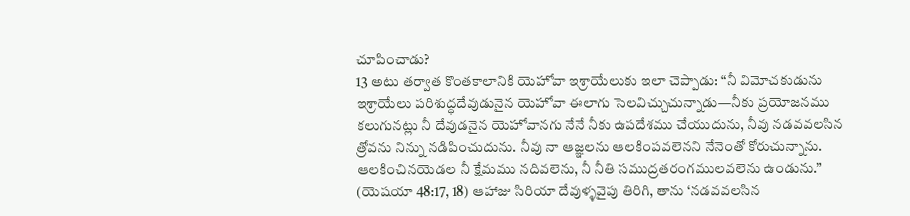చూపించాడు?
13 అటు తర్వాత కొంతకాలానికి యెహోవా ఇశ్రాయేలుకు ఇలా చెప్పాడు: “నీ విమోచకుడును ఇశ్రాయేలు పరిశుద్ధదేవుడునైన యెహోవా ఈలాగు సెలవిచ్చుచున్నాడు—నీకు ప్రయోజనము కలుగునట్లు నీ దేవుడనైన యెహోవానగు నేనే నీకు ఉపదేశము చేయుదును, నీవు నడవవలసిన త్రోవను నిన్ను నడిపించుదును. నీవు నా ఆజ్ఞలను ఆలకింపవలెనని నేనెంతో కోరుచున్నాను. ఆలకించినయెడల నీ క్షేమము నదివలెను, నీ నీతి సముద్రతరంగములవలెను ఉండును.” (యెషయా 48:17, 18) ఆహాజు సిరియా దేవుళ్ళవైపు తిరిగి, తాను ‘నడవవలసిన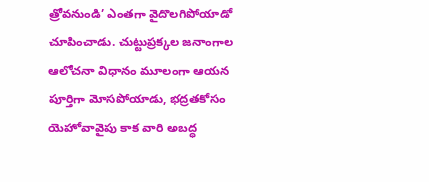త్రోవనుండి’ ఎంతగా వైదొలగిపోయాడో చూపించాడు. చుట్టుప్రక్కల జనాంగాల ఆలోచనా విధానం మూలంగా ఆయన పూర్తిగా మోసపోయాడు, భద్రతకోసం యెహోవావైపు కాక వారి అబద్ధ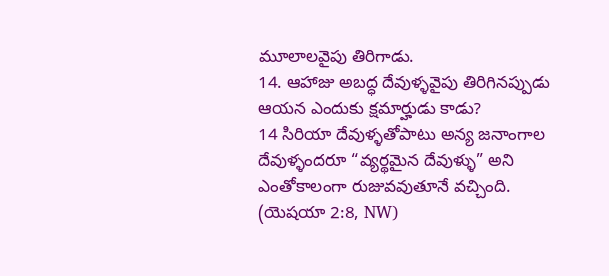మూలాలవైపు తిరిగాడు.
14. ఆహాజు అబద్ధ దేవుళ్ళవైపు తిరిగినప్పుడు ఆయన ఎందుకు క్షమార్హుడు కాడు?
14 సిరియా దేవుళ్ళతోపాటు అన్య జనాంగాల దేవుళ్ళందరూ “వ్యర్థమైన దేవుళ్ళు” అని ఎంతోకాలంగా రుజువవుతూనే వచ్చింది. (యెషయా 2:8, NW)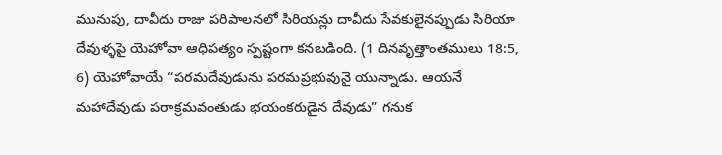మునుపు, దావీదు రాజు పరిపాలనలో సిరియన్లు దావీదు సేవకులైనప్పుడు సిరియా దేవుళ్ళపై యెహోవా ఆధిపత్యం స్పష్టంగా కనబడింది. (1 దినవృత్తాంతములు 18:5, 6) యెహోవాయే “పరమదేవుడును పరమప్రభువునై యున్నాడు. ఆయనే మహాదేవుడు పరాక్రమవంతుడు భయంకరుడైన దేవుడు” గనుక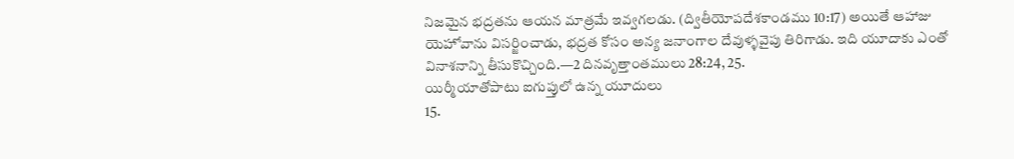నిజమైన భద్రతను ఆయన మాత్రమే ఇవ్వగలడు. (ద్వితీయోపదేశకాండము 10:17) అయితే ఆహాజు యెహోవాను విసర్జించాడు, భద్రత కోసం అన్య జనాంగాల దేవుళ్ళవైపు తిరిగాడు. ఇది యూదాకు ఎంతో వినాశనాన్ని తీసుకొచ్చింది.—2 దినవృత్తాంతములు 28:24, 25.
యిర్మీయాతోపాటు ఐగుప్తులో ఉన్న యూదులు
15.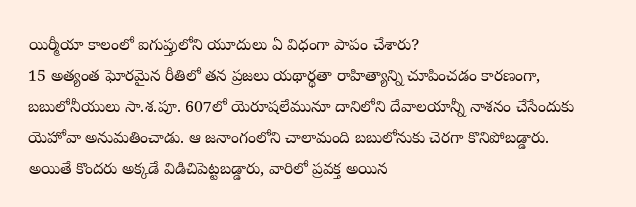యిర్మీయా కాలంలో ఐగుప్తులోని యూదులు ఏ విధంగా పాపం చేశారు?
15 అత్యంత ఘోరమైన రీతిలో తన ప్రజలు యథార్థతా రాహిత్యాన్ని చూపించడం కారణంగా, బబులోనీయులు సా.శ.పూ. 607లో యెరూషలేమునూ దానిలోని దేవాలయాన్నీ నాశనం చేసేందుకు యెహోవా అనుమతించాడు. ఆ జనాంగంలోని చాలామంది బబులోనుకు చెరగా కొనిపోబడ్డారు. అయితే కొందరు అక్కడే విడిచిపెట్టబడ్డారు, వారిలో ప్రవక్త అయిన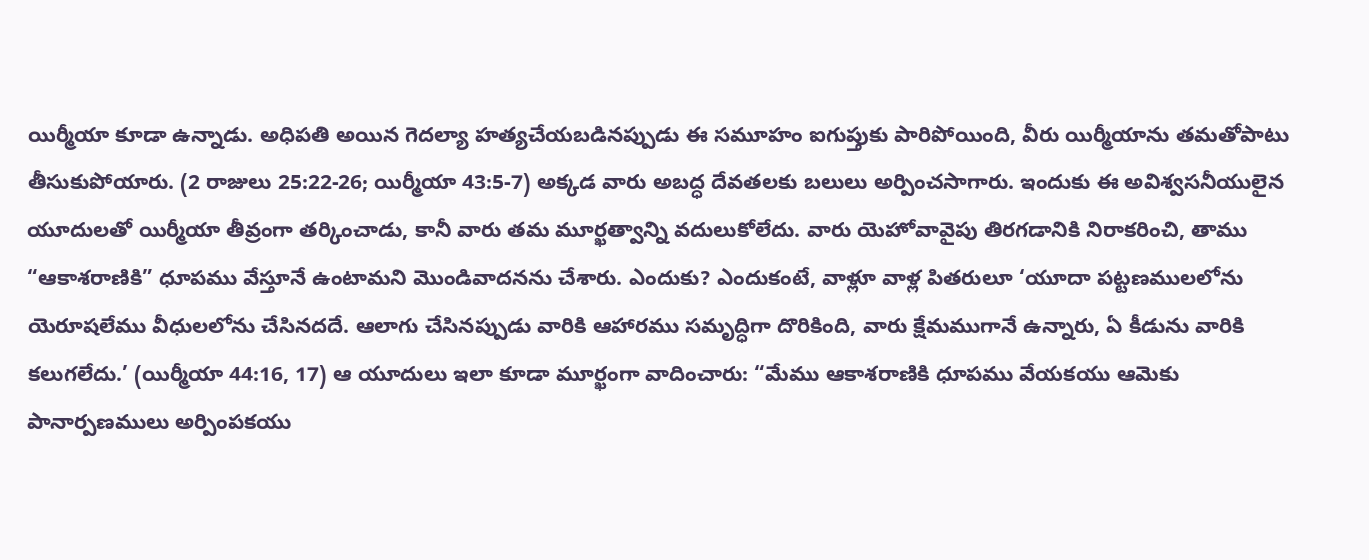యిర్మీయా కూడా ఉన్నాడు. అధిపతి అయిన గెదల్యా హత్యచేయబడినప్పుడు ఈ సమూహం ఐగుప్తుకు పారిపోయింది, వీరు యిర్మీయాను తమతోపాటు తీసుకుపోయారు. (2 రాజులు 25:22-26; యిర్మీయా 43:5-7) అక్కడ వారు అబద్ధ దేవతలకు బలులు అర్పించసాగారు. ఇందుకు ఈ అవిశ్వసనీయులైన యూదులతో యిర్మీయా తీవ్రంగా తర్కించాడు, కానీ వారు తమ మూర్ఖత్వాన్ని వదులుకోలేదు. వారు యెహోవావైపు తిరగడానికి నిరాకరించి, తాము “ఆకాశరాణికి” ధూపము వేస్తూనే ఉంటామని మొండివాదనను చేశారు. ఎందుకు? ఎందుకంటే, వాళ్లూ వాళ్ల పితరులూ ‘యూదా పట్టణములలోను యెరూషలేము వీధులలోను చేసినదదే. ఆలాగు చేసినప్పుడు వారికి ఆహారము సమృద్ధిగా దొరికింది, వారు క్షేమముగానే ఉన్నారు, ఏ కీడును వారికి కలుగలేదు.’ (యిర్మీయా 44:16, 17) ఆ యూదులు ఇలా కూడా మూర్ఖంగా వాదించారు: “మేము ఆకాశరాణికి ధూపము వేయకయు ఆమెకు పానార్పణములు అర్పింపకయు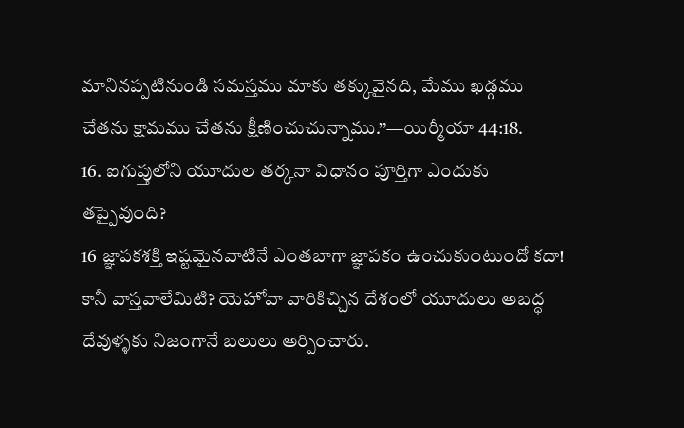మానినప్పటినుండి సమస్తము మాకు తక్కువైనది, మేము ఖడ్గము చేతను క్షామము చేతను క్షీణించుచున్నాము.”—యిర్మీయా 44:18.
16. ఐగుప్తులోని యూదుల తర్కనా విధానం పూర్తిగా ఎందుకు తప్పైవుంది?
16 జ్ఞాపకశక్తి ఇష్టమైనవాటినే ఎంతబాగా జ్ఞాపకం ఉంచుకుంటుందో కదా! కానీ వాస్తవాలేమిటి? యెహోవా వారికిచ్చిన దేశంలో యూదులు అబద్ధ దేవుళ్ళకు నిజంగానే బలులు అర్పించారు.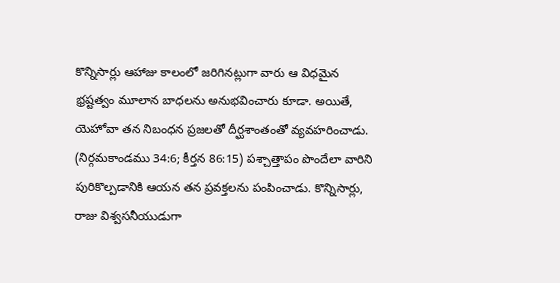కొన్నిసార్లు ఆహాజు కాలంలో జరిగినట్లుగా వారు ఆ విధమైన భ్రష్టత్వం మూలాన బాధలను అనుభవించారు కూడా. అయితే, యెహోవా తన నిబంధన ప్రజలతో దీర్ఘశాంతంతో వ్యవహరించాడు. (నిర్గమకాండము 34:6; కీర్తన 86:15) పశ్చాత్తాపం పొందేలా వారిని పురికొల్పడానికి ఆయన తన ప్రవక్తలను పంపించాడు. కొన్నిసార్లు, రాజు విశ్వసనీయుడుగా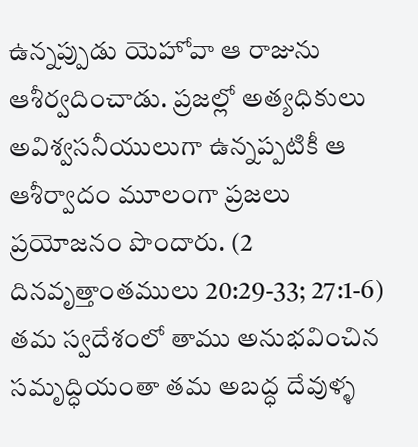ఉన్నప్పుడు యెహోవా ఆ రాజును ఆశీర్వదించాడు. ప్రజల్లో అత్యధికులు అవిశ్వసనీయులుగా ఉన్నప్పటికీ ఆ ఆశీర్వాదం మూలంగా ప్రజలు ప్రయోజనం పొందారు. (2 దినవృత్తాంతములు 20:29-33; 27:1-6) తమ స్వదేశంలో తాము అనుభవించిన సమృద్ధియంతా తమ అబద్ధ దేవుళ్ళ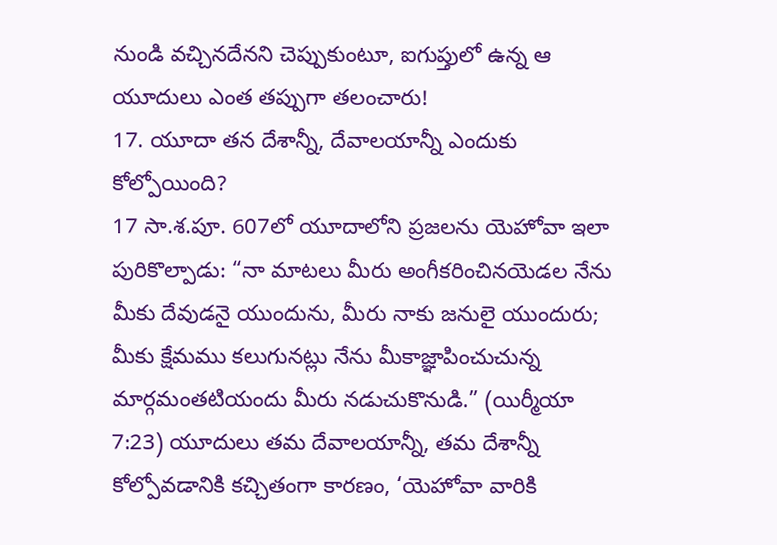నుండి వచ్చినదేనని చెప్పుకుంటూ, ఐగుప్తులో ఉన్న ఆ యూదులు ఎంత తప్పుగా తలంచారు!
17. యూదా తన దేశాన్నీ, దేవాలయాన్నీ ఎందుకు కోల్పోయింది?
17 సా.శ.పూ. 607లో యూదాలోని ప్రజలను యెహోవా ఇలా పురికొల్పాడు: “నా మాటలు మీరు అంగీకరించినయెడల నేను మీకు దేవుడనై యుందును, మీరు నాకు జనులై యుందురు; మీకు క్షేమము కలుగునట్లు నేను మీకాజ్ఞాపించుచున్న మార్గమంతటియందు మీరు నడుచుకొనుడి.” (యిర్మీయా 7:23) యూదులు తమ దేవాలయాన్నీ, తమ దేశాన్నీ కోల్పోవడానికి కచ్చితంగా కారణం, ‘యెహోవా వారికి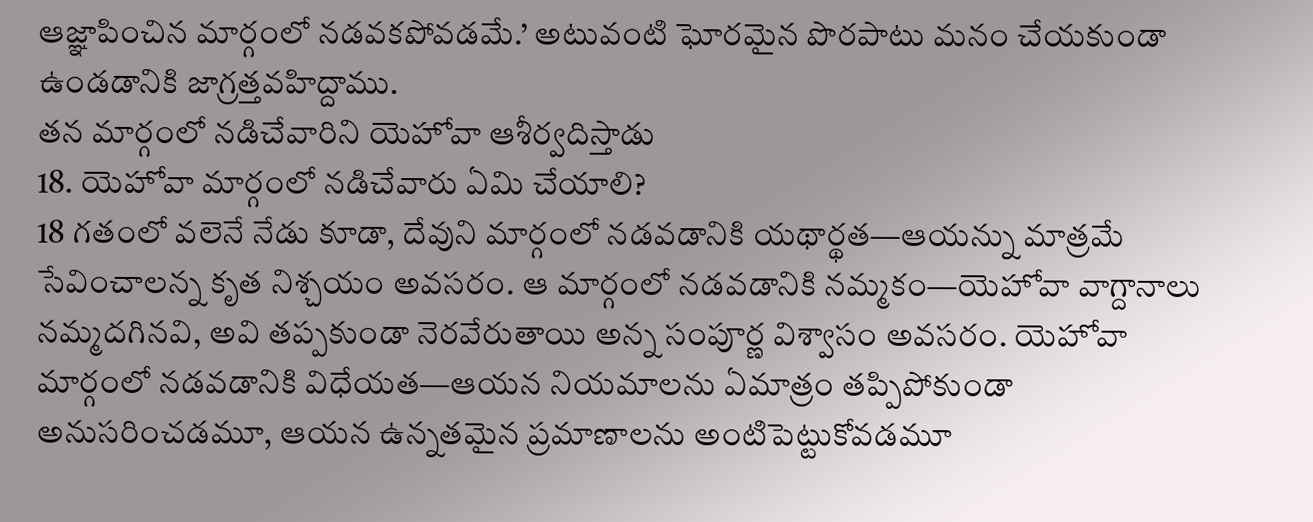ఆజ్ఞాపించిన మార్గంలో నడవకపోవడమే.’ అటువంటి ఘోరమైన పొరపాటు మనం చేయకుండా ఉండడానికి జాగ్రత్తవహిద్దాము.
తన మార్గంలో నడిచేవారిని యెహోవా ఆశీర్వదిస్తాడు
18. యెహోవా మార్గంలో నడిచేవారు ఏమి చేయాలి?
18 గతంలో వలెనే నేడు కూడా, దేవుని మార్గంలో నడవడానికి యథార్థత—ఆయన్ను మాత్రమే సేవించాలన్న కృత నిశ్చయం అవసరం. ఆ మార్గంలో నడవడానికి నమ్మకం—యెహోవా వాగ్దానాలు నమ్మదగినవి, అవి తప్పకుండా నెరవేరుతాయి అన్న సంపూర్ణ విశ్వాసం అవసరం. యెహోవా మార్గంలో నడవడానికి విధేయత—ఆయన నియమాలను ఏమాత్రం తప్పిపోకుండా అనుసరించడమూ, ఆయన ఉన్నతమైన ప్రమాణాలను అంటిపెట్టుకోవడమూ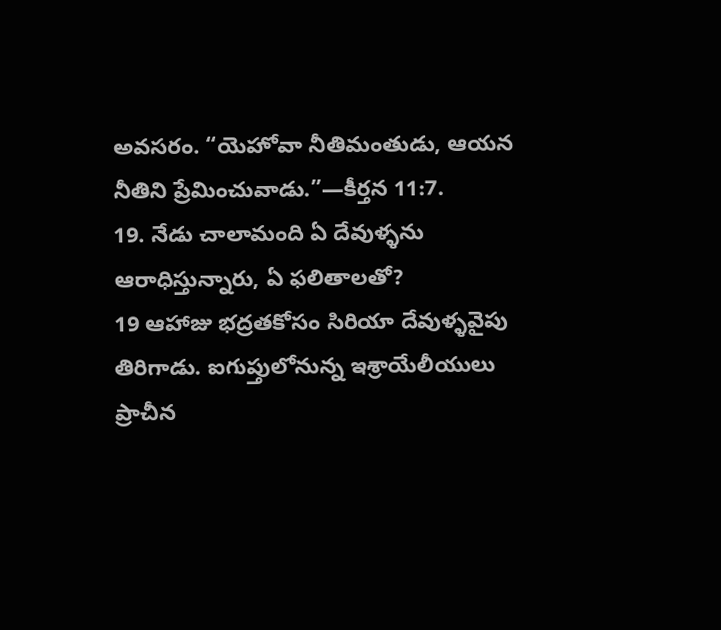అవసరం. “యెహోవా నీతిమంతుడు, ఆయన నీతిని ప్రేమించువాడు.”—కీర్తన 11:7.
19. నేడు చాలామంది ఏ దేవుళ్ళను ఆరాధిస్తున్నారు, ఏ ఫలితాలతో?
19 ఆహాజు భద్రతకోసం సిరియా దేవుళ్ళవైపు తిరిగాడు. ఐగుప్తులోనున్న ఇశ్రాయేలీయులు ప్రాచీన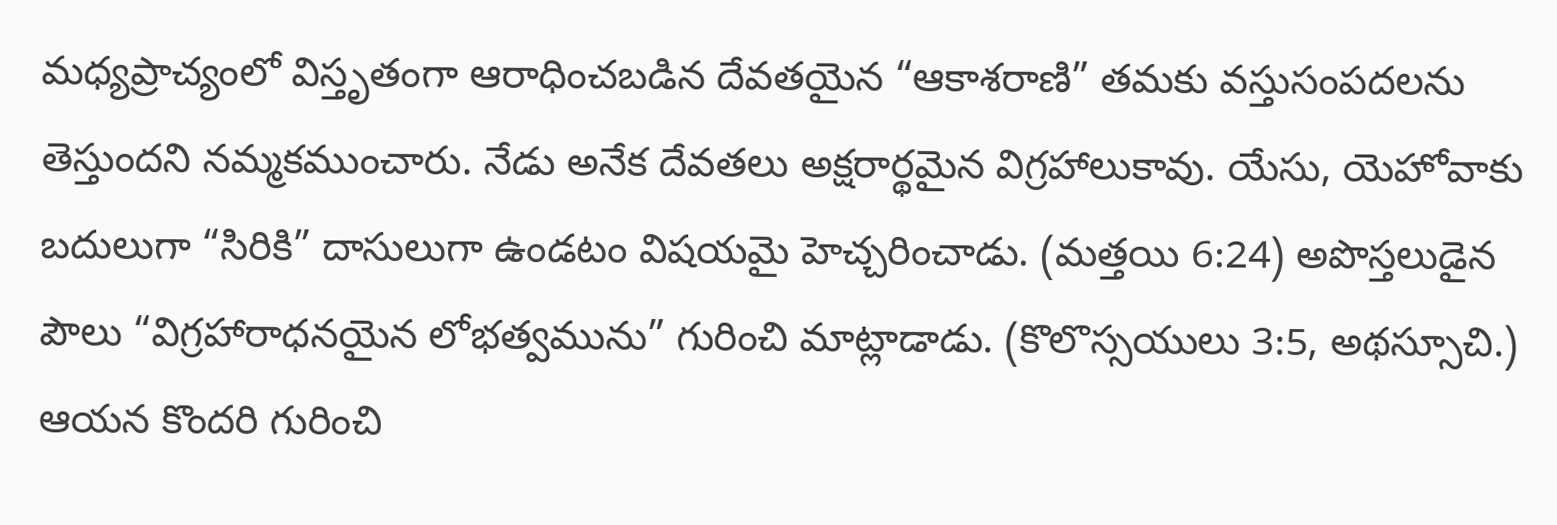మధ్యప్రాచ్యంలో విస్తృతంగా ఆరాధించబడిన దేవతయైన “ఆకాశరాణి” తమకు వస్తుసంపదలను తెస్తుందని నమ్మకముంచారు. నేడు అనేక దేవతలు అక్షరార్థమైన విగ్రహాలుకావు. యేసు, యెహోవాకు బదులుగా “సిరికి” దాసులుగా ఉండటం విషయమై హెచ్చరించాడు. (మత్తయి 6:24) అపొస్తలుడైన పౌలు “విగ్రహారాధనయైన లోభత్వమును” గురించి మాట్లాడాడు. (కొలొస్సయులు 3:5, అథస్సూచి.) ఆయన కొందరి గురించి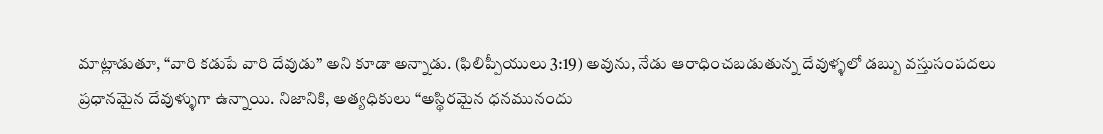మాట్లాడుతూ, “వారి కడుపే వారి దేవుడు” అని కూడా అన్నాడు. (ఫిలిప్పీయులు 3:19) అవును, నేడు ఆరాధించబడుతున్న దేవుళ్ళలో డబ్బు వస్తుసంపదలు ప్రధానమైన దేవుళ్ళుగా ఉన్నాయి. నిజానికి, అత్యధికులు “అస్థిరమైన ధనమునందు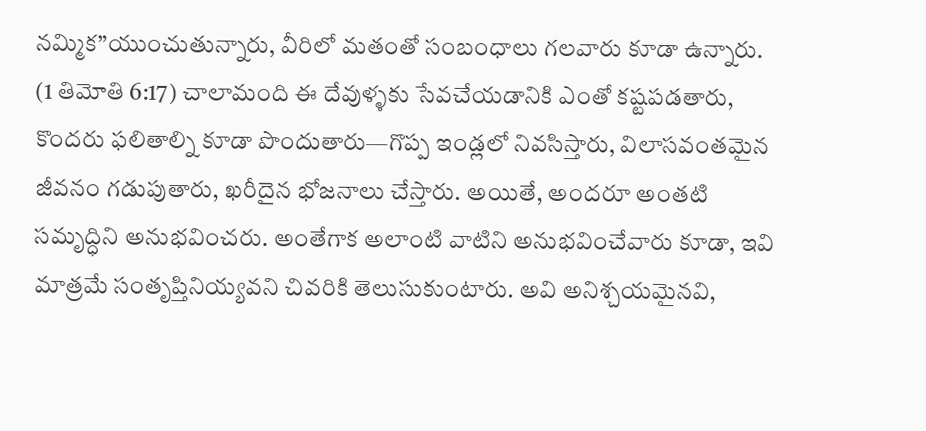నమ్మిక”యుంచుతున్నారు, వీరిలో మతంతో సంబంధాలు గలవారు కూడా ఉన్నారు. (1 తిమోతి 6:17) చాలామంది ఈ దేవుళ్ళకు సేవచేయడానికి ఎంతో కష్టపడతారు, కొందరు ఫలితాల్ని కూడా పొందుతారు—గొప్ప ఇండ్లలో నివసిస్తారు, విలాసవంతమైన జీవనం గడుపుతారు, ఖరీదైన భోజనాలు చేస్తారు. అయితే, అందరూ అంతటి సమృద్ధిని అనుభవించరు. అంతేగాక అలాంటి వాటిని అనుభవించేవారు కూడా, ఇవి మాత్రమే సంతృప్తినియ్యవని చివరికి తెలుసుకుంటారు. అవి అనిశ్చయమైనవి,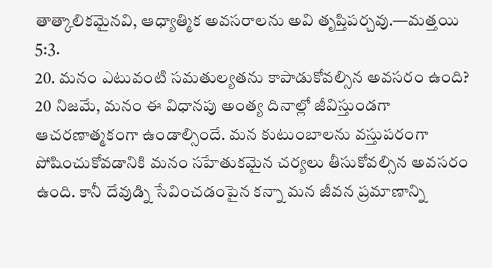తాత్కాలికమైనవి, ఆధ్యాత్మిక అవసరాలను అవి తృప్తిపర్చవు.—మత్తయి 5:3.
20. మనం ఎటువంటి సమతుల్యతను కాపాడుకోవల్సిన అవసరం ఉంది?
20 నిజమే, మనం ఈ విధానపు అంత్య దినాల్లో జీవిస్తుండగా ఆచరణాత్మకంగా ఉండాల్సిందే. మన కుటుంబాలను వస్తుపరంగా పోషించుకోవడానికి మనం సహేతుకమైన చర్యలు తీసుకోవల్సిన అవసరం ఉంది. కానీ దేవుడ్ని సేవించడంపైన కన్నా మన జీవన ప్రమాణాన్ని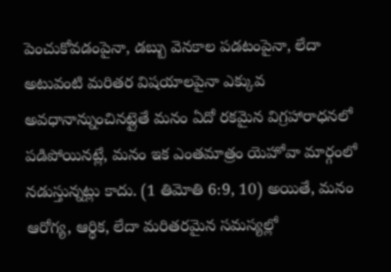పెంచుకోవడంపైనా, డబ్బు వెనకాల పడటంపైనా, లేదా అటువంటి మరితర విషయాలపైనా ఎక్కువ అవధానాన్నుంచినట్లైతే మనం ఏదో రకమైన విగ్రహారాధనలో పడిపోయినట్లే, మనం ఇక ఎంతమాత్రం యెహోవా మార్గంలో నడుస్తున్నట్లు కాదు. (1 తిమోతి 6:9, 10) అయితే, మనం ఆరోగ్య, ఆర్థిక, లేదా మరితరమైన సమస్యల్లో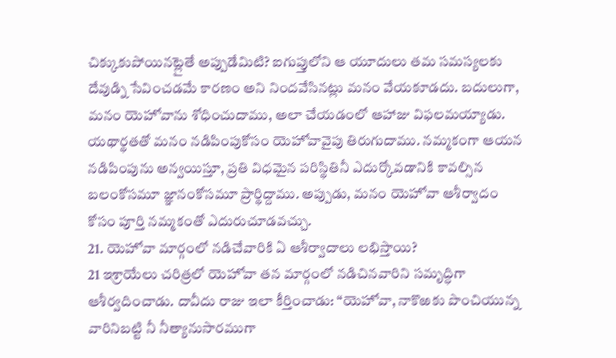చిక్కుకుపోయినట్లైతే అప్పుడేమిటి? ఐగుప్తులోని ఆ యూదులు తమ సమస్యలకు దేవుడ్ని సేవించడమే కారణం అని నిందవేసినట్లు మనం వేయకూడదు. బదులుగా, మనం యెహోవాను శోధించుదాము, అలా చేయడంలో ఆహాజు విఫలమయ్యాడు. యథార్థతతో మనం నడిపింపుకోసం యెహోవావైపు తిరుగుదాము. నమ్మకంగా ఆయన నడిపింపును అన్వయిస్తూ, ప్రతి విధమైన పరిస్థితినీ ఎదుర్కోవడానికి కావల్సిన బలంకోసమూ జ్ఞానంకోసమూ ప్రార్థిద్దాము. అప్పుడు, మనం యెహోవా ఆశీర్వాదం కోసం పూర్తి నమ్మకంతో ఎదురుచూడవచ్చు.
21. యెహోవా మార్గంలో నడిచేవారికి ఏ ఆశీర్వాదాలు లభిస్తాయి?
21 ఇశ్రాయేలు చరిత్రలో యెహోవా తన మార్గంలో నడిచినవారిని సమృద్ధిగా ఆశీర్వదించాడు. దావీదు రాజు ఇలా కీర్తించాడు: “యెహోవా, నాకొఱకు పొంచియున్న వారినిబట్టి నీ నీత్యానుసారముగా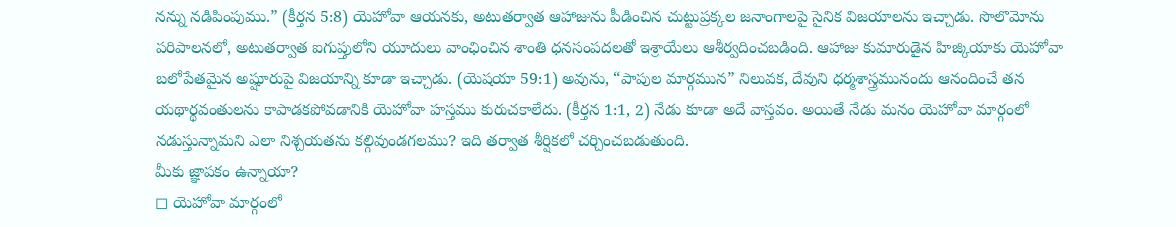నన్ను నడిపింపుము.” (కీర్తన 5:8) యెహోవా ఆయనకు, అటుతర్వాత ఆహాజును పీడించిన చుట్టుప్రక్కల జనాంగాలపై సైనిక విజయాలను ఇచ్చాడు. సొలొమోను పరిపాలనలో, అటుతర్వాత ఐగుప్తులోని యూదులు వాంఛించిన శాంతి ధనసంపదలతో ఇశ్రాయేలు ఆశీర్వదించబడింది. ఆహాజు కుమారుడైన హిజ్కియాకు యెహోవా బలోపేతమైన అష్షూరుపై విజయాన్ని కూడా ఇచ్చాడు. (యెషయా 59:1) అవును, “పాపుల మార్గమున” నిలువక, దేవుని ధర్మశాస్త్రమునందు ఆనందించే తన యథార్థవంతులను కాపాడకపోవడానికి యెహోవా హస్తము కురుచకాలేదు. (కీర్తన 1:1, 2) నేడు కూడా అదే వాస్తవం. అయితే నేడు మనం యెహోవా మార్గంలో నడుస్తున్నామని ఎలా నిశ్చయతను కల్గివుండగలము? ఇది తర్వాత శీర్షికలో చర్చించబడుతుంది.
మీకు జ్ఞాపకం ఉన్నాయా?
◻ యెహోవా మార్గంలో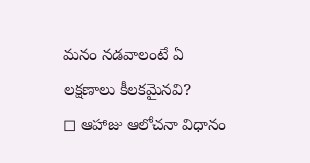మనం నడవాలంటే ఏ లక్షణాలు కీలకమైనవి?
◻ ఆహాజు ఆలోచనా విధానం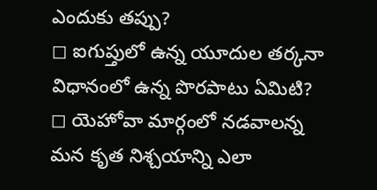ఎందుకు తప్పు?
◻ ఐగుప్తులో ఉన్న యూదుల తర్కనా విధానంలో ఉన్న పొరపాటు ఏమిటి?
◻ యెహోవా మార్గంలో నడవాలన్న మన కృత నిశ్చయాన్ని ఎలా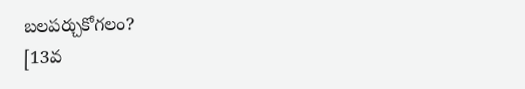బలపర్చుకోగలం?
[13వ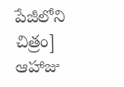పేజీలోని చిత్రం]
ఆహాజు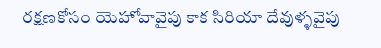రక్షణకోసం యెహోవావైపు కాక సిరియా దేవుళ్ళవైపు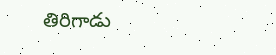తిరిగాడు